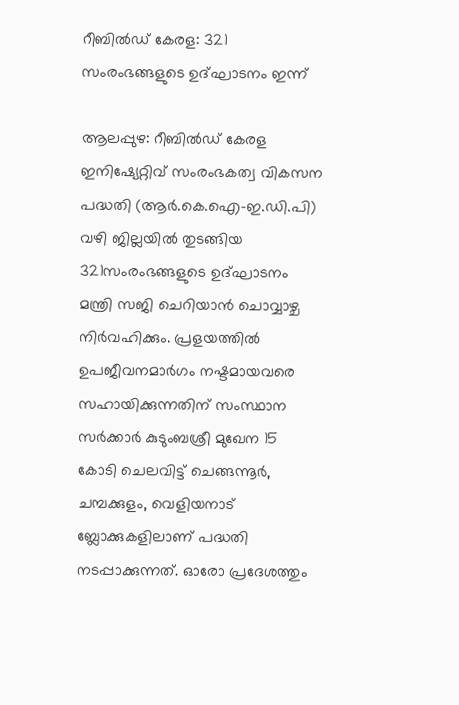റീബില്‍ഡ് കേരള: 321 സംരംഭങ്ങളുടെ ഉദ്ഘാടനം ഇന്ന്

ആലപ്പുഴ: റീബില്‍ഡ് കേരള ഇനിഷ്യേറ്റിവ് സംരംഭകത്വ വികസന പദ്ധതി (ആർ.കെ.ഐ-ഇ.ഡി.പി) വഴി ജില്ലയില്‍ തുടങ്ങിയ 321സംരംഭങ്ങളുടെ ഉദ്ഘാടനം മന്ത്രി സജി ചെറിയാന്‍ ചൊവ്വാഴ്ച നിര്‍വഹിക്കും. പ്രളയത്തിൽ ഉപജീവനമാര്‍ഗം നഷ്ടമായവരെ സഹായിക്കുന്നതിന് സംസ്ഥാന സര്‍ക്കാര്‍ കുടുംബശ്രീ മുഖേന 15 കോടി ചെലവിട്ട് ചെങ്ങന്നൂര്‍, ചമ്പക്കുളം, വെളിയനാട് ബ്ലോക്കുകളിലാണ് പദ്ധതി നടപ്പാക്കുന്നത്. ഓരോ പ്രദേശത്തും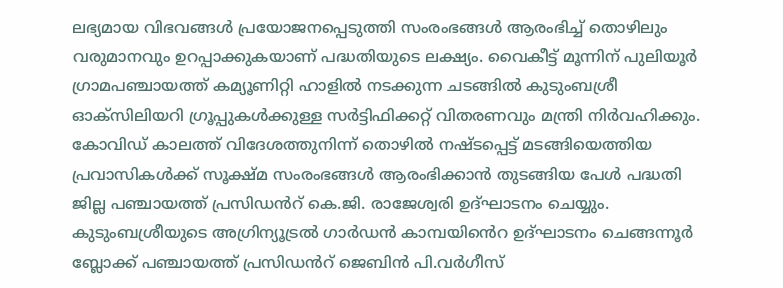ലഭ്യമായ വിഭവങ്ങള്‍ പ്രയോജനപ്പെടുത്തി സംരംഭങ്ങള്‍ ആരംഭിച്ച് തൊഴിലും വരുമാനവും ഉറപ്പാക്കുകയാണ് പദ്ധതിയുടെ ലക്ഷ്യം. വൈകീട്ട് മൂന്നിന് പുലിയൂര്‍ ഗ്രാമപഞ്ചായത്ത് കമ്യൂണിറ്റി ഹാളില്‍ നടക്കുന്ന ചടങ്ങില്‍ കുടുംബശ്രീ ഓക്‌സിലിയറി ഗ്രൂപ്പുകള്‍ക്കുള്ള സര്‍ട്ടിഫിക്കറ്റ് വിതരണവും മന്ത്രി നിര്‍വഹിക്കും. കോവിഡ് കാലത്ത് വിദേശത്തുനിന്ന് തൊഴില്‍ നഷ്ടപ്പെട്ട് മടങ്ങിയെത്തിയ പ്രവാസികള്‍ക്ക് സൂക്ഷ്മ സംരംഭങ്ങള്‍ ആരംഭിക്കാൻ തുടങ്ങിയ പേള്‍ പദ്ധതി ജില്ല പഞ്ചായത്ത് പ്രസിഡൻറ് കെ.ജി. രാജേശ്വരി ഉദ്ഘാടനം ചെയ്യും. കുടുംബശ്രീയുടെ അഗ്രിന്യൂട്രല്‍ ഗാര്‍ഡന്‍ കാമ്പയിൻെറ ഉദ്ഘാടനം ചെങ്ങന്നൂര്‍ ബ്ലോക്ക് പഞ്ചായത്ത് പ്രസിഡൻറ് ജെബിന്‍ പി.വര്‍ഗീസ്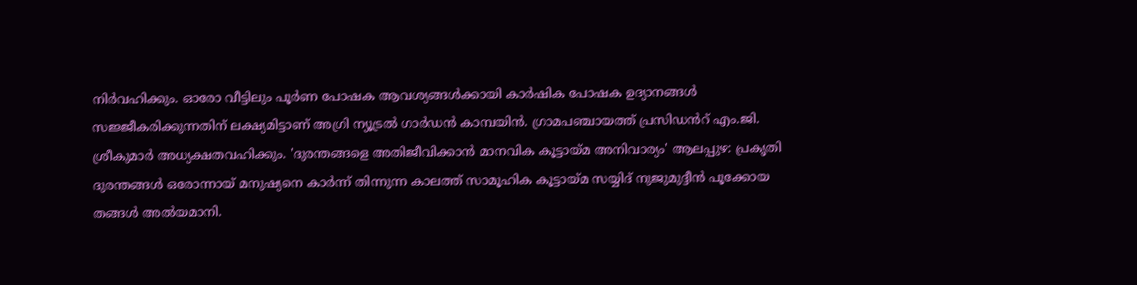നിര്‍വഹിക്കും. ഓരോ വീട്ടിലും പൂര്‍ണ പോഷക ആവശ്യങ്ങള്‍ക്കായി കാര്‍ഷിക പോഷക ഉദ്യാനങ്ങള്‍ സജ്ജീകരിക്കുന്നതിന് ലക്ഷ്യമിട്ടാണ് അഗ്രി ന്യൂട്രല്‍ ഗാര്‍ഡന്‍ കാമ്പയിന്‍. ഗ്രാമപഞ്ചായത്ത് പ്രസിഡൻറ് എം.ജി. ശ്രീകുമാര്‍ അധ്യക്ഷതവഹിക്കും. 'ദുരന്തങ്ങളെ അതിജീവിക്കാൻ മാനവിക കൂട്ടായ്മ അനിവാര്യം' ആലപ്പുഴ: പ്രകൃതി ദുരന്തങ്ങൾ ഒരോന്നായ് മനുഷ്യനെ കാർന്ന് തിന്നുന്ന കാലത്ത് സാമൂഹിക കൂട്ടായ്മ സയ്യിദ് നുജുമുദ്ദീൻ പൂക്കോയ തങ്ങൾ അൽയമാനി.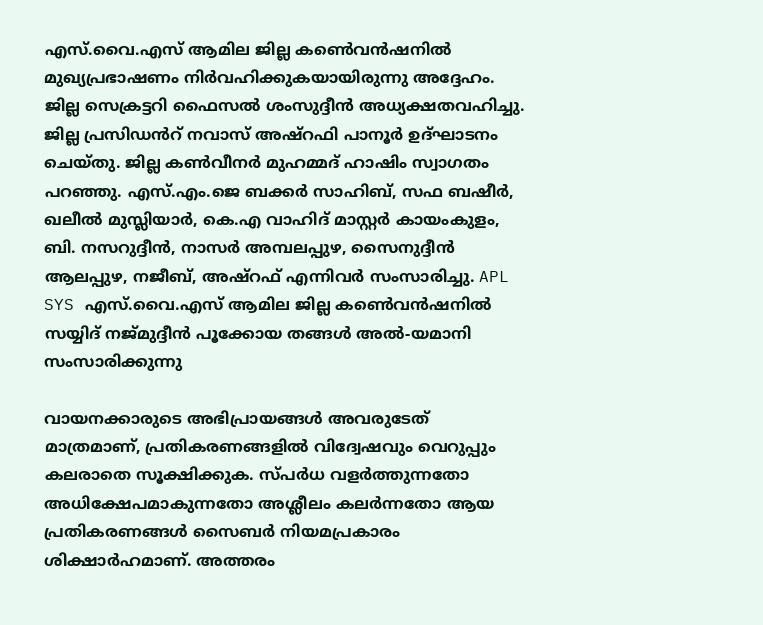എസ്.വൈ.എസ് ആമില ജില്ല കൺെവൻഷനിൽ മുഖ്യപ്രഭാഷണം നിർവഹിക്കുകയായിരുന്നു അദ്ദേഹം. ജില്ല സെക്രട്ടറി ഫൈസൽ ശംസുദ്ദീൻ അധ്യക്ഷതവഹിച്ചു. ജില്ല പ്രസിഡൻറ് നവാസ് അഷ്റഫി പാനൂർ ഉദ്ഘാടനം ചെയ്തു. ജില്ല കൺവീനർ മുഹമ്മദ് ഹാഷിം സ്വാഗതം പറഞ്ഞു. എസ്.എം.ജെ ബക്കർ സാഹിബ്, സഫ ബഷീർ, ഖലീൽ മുസ്ലിയാർ, കെ.എ വാഹിദ് മാസ്റ്റർ കായംകുളം, ബി. നസറുദ്ദീൻ, നാസർ അമ്പലപ്പുഴ, സൈനുദ്ദീൻ ആലപ്പുഴ, നജീബ്, അഷ്റഫ് എന്നിവർ സംസാരിച്ചു. APL SYS എസ്.വൈ.എസ് ആമില ജില്ല കൺെവൻഷനിൽ സയ്യിദ് നജ്മുദ്ദീൻ പൂക്കോയ തങ്ങൾ അൽ-യമാനി സംസാരിക്കുന്നു

വായനക്കാരുടെ അഭിപ്രായങ്ങള്‍ അവരുടേത് മാത്രമാണ്, പ്രതികരണങ്ങളിൽ വിദ്വേഷവും വെറുപ്പും കലരാതെ സൂക്ഷിക്കുക. സ്പർധ വളർത്തുന്നതോ അധിക്ഷേപമാകുന്നതോ അശ്ലീലം കലർന്നതോ ആയ പ്രതികരണങ്ങൾ സൈബർ നിയമപ്രകാരം ശിക്ഷാർഹമാണ്. അത്തരം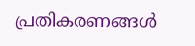പ്രതികരണങ്ങൾ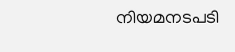നിയമനടപടി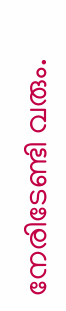നേരിടേണ്ടി വരും.